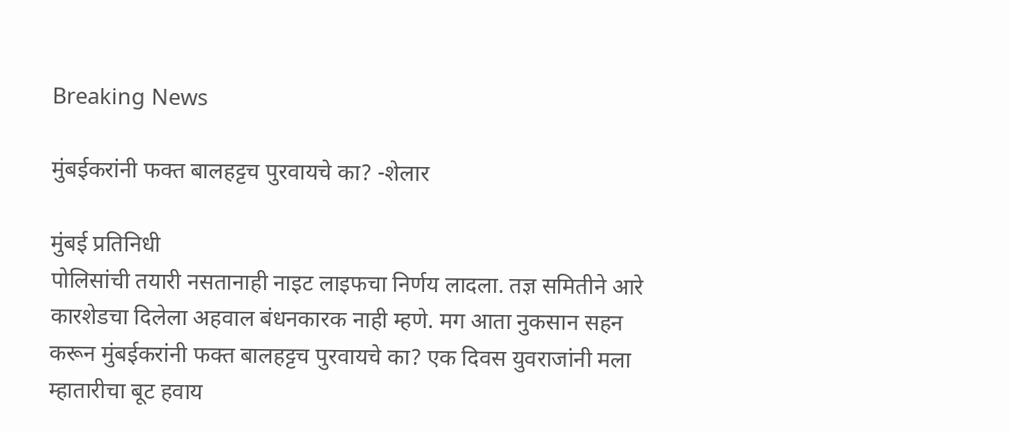Breaking News

मुंबईकरांनी फक्त बालहट्टच पुरवायचे का? -शेलार

मुंबई प्रतिनिधी
पोलिसांची तयारी नसतानाही नाइट लाइफचा निर्णय लादला. तज्ञ समितीने आरे कारशेडचा दिलेला अहवाल बंधनकारक नाही म्हणे. मग आता नुकसान सहन करून मुंबईकरांनी फक्त बालहट्टच पुरवायचे का? एक दिवस युवराजांनी मला म्हातारीचा बूट हवाय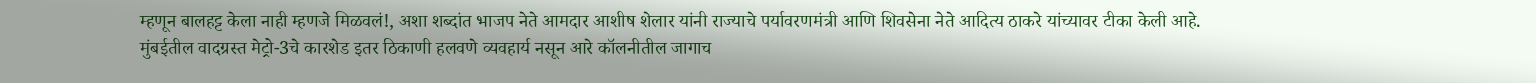म्हणून बालहट्ट केला नाही म्हणजे मिळवलं!, अशा शब्दांत भाजप नेते आमदार आशीष शेलार यांनी राज्याचे पर्यावरणमंत्री आणि शिवसेना नेते आदित्य ठाकरे यांच्यावर टीका केली आहे.
मुंबईतील वादग्रस्त मेट्रो-3चे कारशेड इतर ठिकाणी हलवणे व्यवहार्य नसून आरे कॉलनीतील जागाच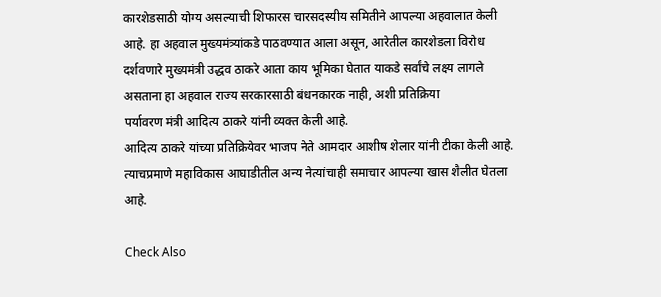कारशेडसाठी योग्य असल्याची शिफारस चारसदस्यीय समितीने आपल्या अहवालात केली आहे. हा अहवाल मुख्यमंत्र्यांकडे पाठवण्यात आला असून, आरेतील कारशेडला विरोध दर्शवणारे मुख्यमंत्री उद्धव ठाकरे आता काय भूमिका घेतात याकडे सर्वांचे लक्ष्य लागले असताना हा अहवाल राज्य सरकारसाठी बंधनकारक नाही, अशी प्रतिक्रिया
पर्यावरण मंत्री आदित्य ठाकरे यांनी व्यक्त केली आहे.
आदित्य ठाकरे यांच्या प्रतिक्रियेवर भाजप नेते आमदार आशीष शेलार यांनी टीका केली आहे. त्याचप्रमाणे महाविकास आघाडीतील अन्य नेत्यांचाही समाचार आपल्या खास शैलीत घेतला आहे.

Check Also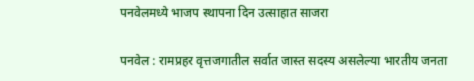पनवेलमध्ये भाजप स्थापना दिन उत्साहात साजरा

पनवेल : रामप्रहर वृत्तजगातील सर्वात जास्त सदस्य असलेल्या भारतीय जनता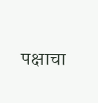पक्षाचा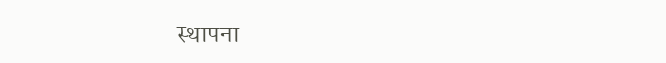स्थापना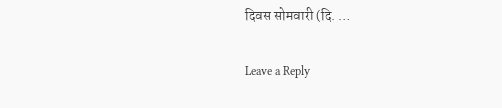दिवस सोमवारी (दि. …

Leave a Reply